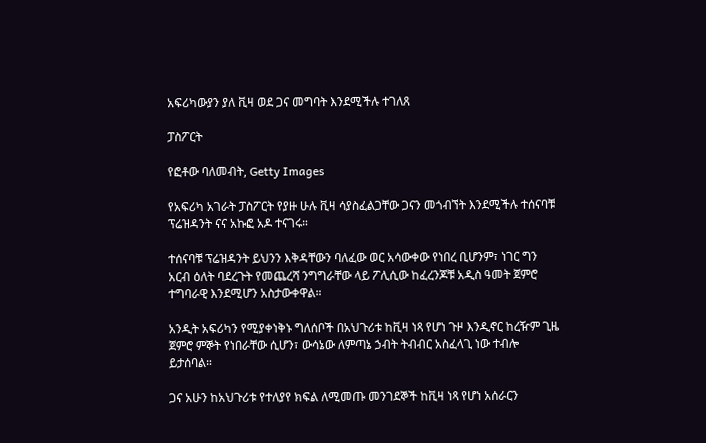አፍሪካውያን ያለ ቪዛ ወደ ጋና መግባት እንደሚችሉ ተገለጸ

ፓስፖርት

የፎቶው ባለመብት, Getty Images

የአፍሪካ አገራት ፓስፖርት የያዙ ሁሉ ቪዛ ሳያስፈልጋቸው ጋናን መጎብኘት እንደሚችሉ ተሰናባቹ ፕሬዝዳንት ናና አኩፎ አዶ ተናገሩ።

ተሰናባቹ ፕሬዝዳንት ይህንን እቅዳቸውን ባለፈው ወር አሳውቀው የነበረ ቢሆንም፣ ነገር ግን አርብ ዕለት ባደረጉት የመጨረሻ ንግግራቸው ላይ ፖሊሲው ከፈረንጆቹ አዲስ ዓመት ጀምሮ ተግባራዊ እንደሚሆን አስታውቀዋል።

አንዲት አፍሪካን የሚያቀነቅኑ ግለሰቦች በአህጉሪቱ ከቪዛ ነጻ የሆነ ጉዞ እንዲኖር ከረዥም ጊዜ ጀምሮ ምኞት የነበራቸው ሲሆን፣ ውሳኔው ለምጣኔ ኃብት ትብብር አስፈላጊ ነው ተብሎ ይታሰባል።

ጋና አሁን ከአህጉሪቱ የተለያየ ክፍል ለሚመጡ መንገደኞች ከቪዛ ነጻ የሆነ አሰራርን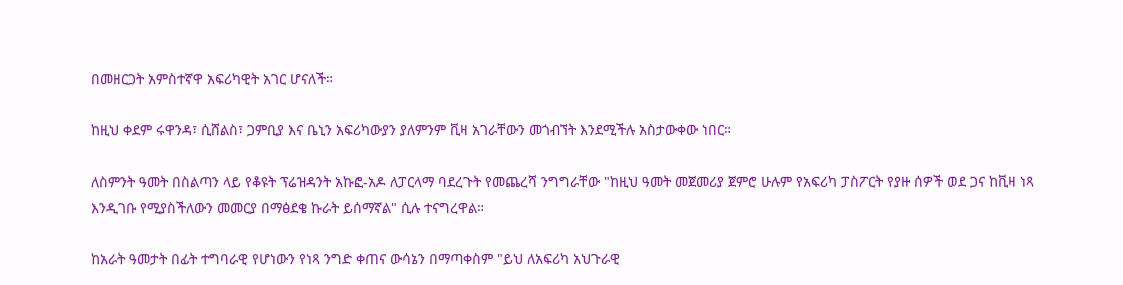በመዘርጋት አምስተኛዋ አፍሪካዊት አገር ሆናለች።

ከዚህ ቀደም ሩዋንዳ፣ ሲሸልስ፣ ጋምቢያ እና ቤኒን አፍሪካውያን ያለምንም ቪዛ አገራቸውን መጎብኘት እንደሚችሉ አስታውቀው ነበር።

ለስምንት ዓመት በስልጣን ላይ የቆዩት ፕሬዝዳንት አኩፎ-አዶ ለፓርላማ ባደረጉት የመጨረሻ ንግግራቸው "ከዚህ ዓመት መጀመሪያ ጀምሮ ሁሉም የአፍሪካ ፓስፖርት የያዙ ሰዎች ወደ ጋና ከቪዛ ነጻ እንዲገቡ የሚያስችለውን መመርያ በማፅደቄ ኩራት ይሰማኛል" ሲሉ ተናግረዋል።

ከአራት ዓመታት በፊት ተግባራዊ የሆነውን የነጻ ንግድ ቀጠና ውሳኔን በማጣቀስም "ይህ ለአፍሪካ አህጉራዊ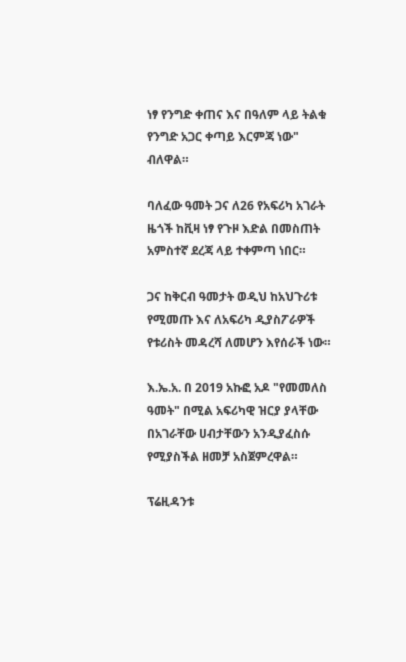ነፃ የንግድ ቀጠና እና በዓለም ላይ ትልቁ የንግድ አጋር ቀጣይ እርምጃ ነው" ብለዋል።

ባለፈው ዓመት ጋና ለ26 የአፍሪካ አገራት ዜጎች ከቪዛ ነፃ የጉዞ እድል በመስጠት አምስተኛ ደረጃ ላይ ተቀምጣ ነበር።

ጋና ከቅርብ ዓመታት ወዲህ ከአህጉሪቱ የሚመጡ እና ለአፍሪካ ዲያስፖራዎች የቱሪስት መዳረሻ ለመሆን እየሰራች ነው።

እ.ኤ.አ. በ 2019 አኩፎ አዶ "የመመለስ ዓመት" በሚል አፍሪካዊ ዝርያ ያላቸው በአገራቸው ሀብታቸውን አንዲያፈስሱ የሚያስችል ዘመቻ አስጀምረዋል።

ፕሬዚዳንቱ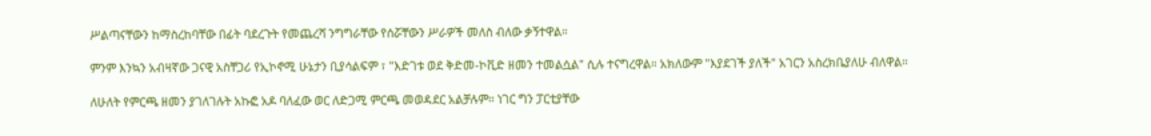ሥልጣናቸውን ከማስረከባቸው በፊት ባደረጉት የመጨረሻ ንግግራቸው የሰሯቸውን ሥራዎች መለስ ብለው ቃኝተዋል።

ምንም እንኳን አብዛኛው ጋናዊ አስቸጋሪ የኢኮኖሚ ሁኔታን ቢያሳልፍም ፣ "እድገቱ ወደ ቅድመ-ኮቪድ ዘመን ተመልሷል" ሲሉ ተናግረዋል። አክለውም "እያደገች ያለች" አገርን አስረክቤያለሁ ብለዋል።

ለሁለት የምርጫ ዘመን ያገለገሉት አኩፎ አዶ ባለፈው ወር ለድጋሚ ምርጫ መወዳደር አልቻሉም። ነገር ግን ፓርቲያቸው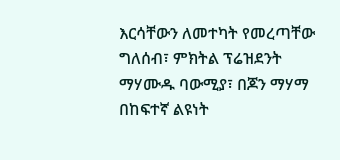እርሳቸውን ለመተካት የመረጣቸው ግለሰብ፣ ምክትል ፕሬዝደንት ማሃሙዱ ባውሚያ፣ በጆን ማሃማ በከፍተኛ ልዩነት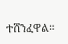ተሸንፈዋል።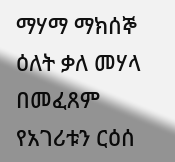ማሃማ ማክሰኞ ዕለት ቃለ መሃላ በመፈጸም የአገሪቱን ርዕሰ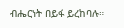ብሔርነት በይፋ ይረከባሉ።